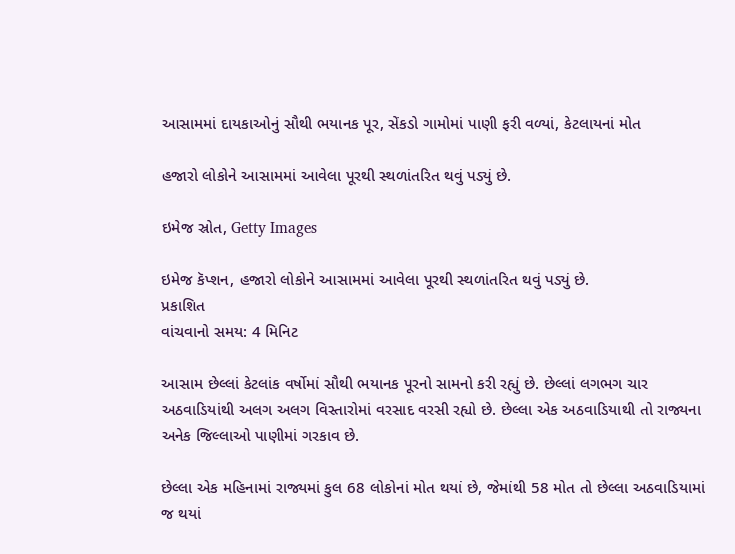આસામમાં દાયકાઓનું સૌથી ભયાનક પૂર, સેંકડો ગામોમાં પાણી ફરી વળ્યાં, કેટલાયનાં મોત

હજારો લોકોને આસામમાં આવેલા પૂરથી સ્થળાંતરિત થવું પડ્યું છે.

ઇમેજ સ્રોત, Getty Images

ઇમેજ કૅપ્શન, હજારો લોકોને આસામમાં આવેલા પૂરથી સ્થળાંતરિત થવું પડ્યું છે.
પ્રકાશિત
વાંચવાનો સમય: 4 મિનિટ

આસામ છેલ્લાં કેટલાંક વર્ષોમાં સૌથી ભયાનક પૂરનો સામનો કરી રહ્યું છે. છેલ્લાં લગભગ ચાર અઠવાડિયાંથી અલગ અલગ વિસ્તારોમાં વરસાદ વરસી રહ્યો છે. છેલ્લા એક અઠવાડિયાથી તો રાજ્યના અનેક જિલ્લાઓ પાણીમાં ગરકાવ છે.

છેલ્લા એક મહિનામાં રાજ્યમાં કુલ 68 લોકોનાં મોત થયાં છે, જેમાંથી 58 મોત તો છેલ્લા અઠવાડિયામાં જ થયાં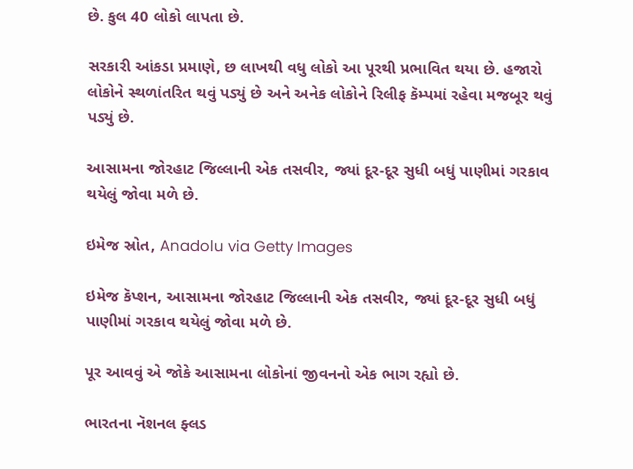છે. કુલ 40 લોકો લાપતા છે.

સરકારી આંકડા પ્રમાણે, છ લાખથી વધુ લોકો આ પૂરથી પ્રભાવિત થયા છે. હજારો લોકોને સ્થળાંતરિત થવું પડ્યું છે અને અનેક લોકોને રિલીફ કૅમ્પમાં રહેવા મજબૂર થવું પડ્યું છે.

આસામના જોરહાટ જિલ્લાની એક તસવીર, જ્યાં દૂર-દૂર સુધી બધું પાણીમાં ગરકાવ થયેલું જોવા મળે છે.

ઇમેજ સ્રોત, Anadolu via Getty Images

ઇમેજ કૅપ્શન, આસામના જોરહાટ જિલ્લાની એક તસવીર, જ્યાં દૂર-દૂર સુધી બધું પાણીમાં ગરકાવ થયેલું જોવા મળે છે.

પૂર આવવું એ જોકે આસામના લોકોનાં જીવનનો એક ભાગ રહ્યો છે.

ભારતના નૅશનલ ફ્લડ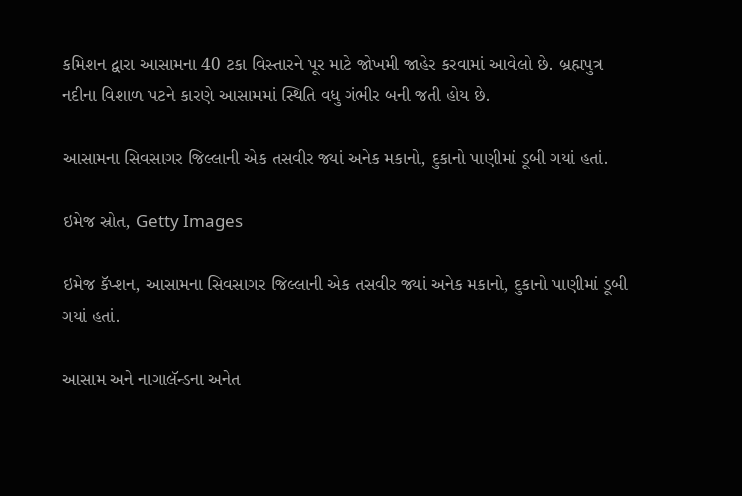કમિશન દ્વારા આસામના 40 ટકા વિસ્તારને પૂર માટે જોખમી જાહેર કરવામાં આવેલો છે. બ્રહ્મપુત્ર નદીના વિશાળ પટને કારણે આસામમાં સ્થિતિ વધુ ગંભીર બની જતી હોય છે.

આસામના સિવસાગર જિલ્લાની એક તસવીર જ્યાં અનેક મકાનો, દુકાનો પાણીમાં ડૂબી ગયાં હતાં.

ઇમેજ સ્રોત, Getty Images

ઇમેજ કૅપ્શન, આસામના સિવસાગર જિલ્લાની એક તસવીર જ્યાં અનેક મકાનો, દુકાનો પાણીમાં ડૂબી ગયાં હતાં.

આસામ અને નાગાલૅન્ડના અનેત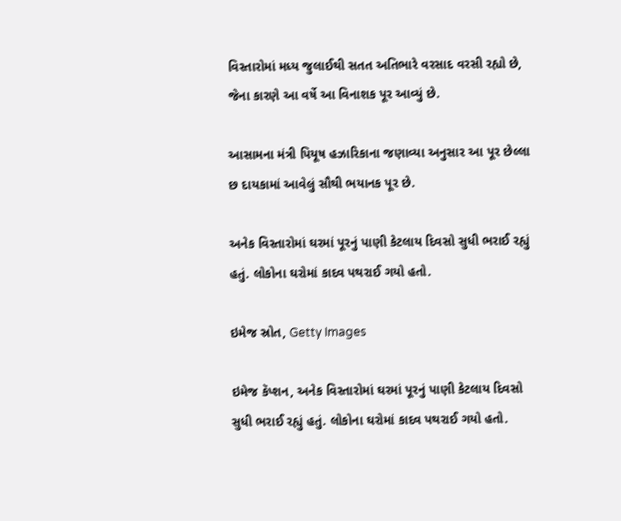વિસ્તારોમાં મધ્ય જુલાઈથી સતત અતિભારે વરસાદ વરસી રહ્યો છે, જેના કારણે આ વર્ષે આ વિનાશક પૂર આવ્યું છે.

આસામના મંત્રી પિયૂષ હઝારિકાના જણાવ્યા અનુસાર આ પૂર છેલ્લા છ દાયકામાં આવેલું સૌથી ભયાનક પૂર છે.

અનેક વિસ્તારોમાં ઘરમાં પૂરનું પાણી કેટલાય દિવસો સુધી ભરાઈ રહ્યું હતું. લોકોના ઘરોમાં કાદવ પથરાઈ ગયો હતો.

ઇમેજ સ્રોત, Getty Images

ઇમેજ કૅપ્શન, અનેક વિસ્તારોમાં ઘરમાં પૂરનું પાણી કેટલાય દિવસો સુધી ભરાઈ રહ્યું હતું. લોકોના ઘરોમાં કાદવ પથરાઈ ગયો હતો.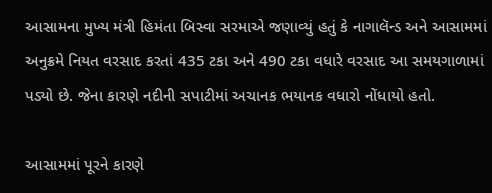આસામના મુખ્ય મંત્રી હિમંતા બિસ્વા સરમાએ જણાવ્યું હતું કે નાગાલૅન્ડ અને આસામમાં અનુક્રમે નિયત વરસાદ કરતાં 435 ટકા અને 490 ટકા વધારે વરસાદ આ સમયગાળામાં પડ્યો છે. જેના કારણે નદીની સપાટીમાં અચાનક ભયાનક વધારો નોંધાયો હતો.

આસામમાં પૂરને કારણે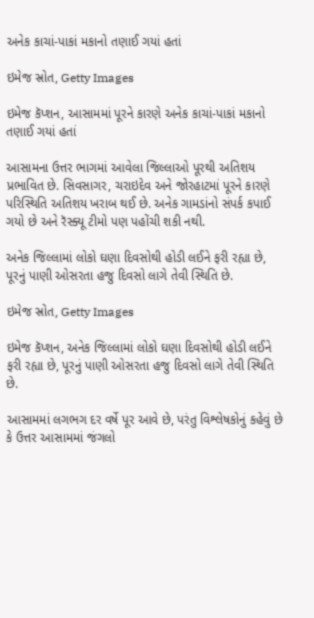અનેક કાચાં-પાકાં મકાનો તણાઈ ગયાં હતાં

ઇમેજ સ્રોત, Getty Images

ઇમેજ કૅપ્શન, આસામમાં પૂરને કારણે અનેક કાચાં-પાકાં મકાનો તણાઈ ગયાં હતાં

આસામના ઉત્તર ભાગમાં આવેલા જિલ્લાઓ પૂરથી અતિશય પ્રભાવિત છે. સિવસાગર, ચરાઇદેવ અને જોરહાટમાં પૂરને કારણે પરિસ્થિતિ અતિશય ખરાબ થઈ છે. અનેક ગામડાંનો સંપર્ક કપાઈ ગયો છે અને રૅસ્ક્યૂ ટીમો પણ પહોંચી શકી નથી.

અનેક જિલ્લામાં લોકો ઘણા દિવસોથી હોડી લઈને ફરી રહ્યા છે, પૂરનું પાણી ઓસરતા હજુ દિવસો લાગે તેવી સ્થિતિ છે.

ઇમેજ સ્રોત, Getty Images

ઇમેજ કૅપ્શન, અનેક જિલ્લામાં લોકો ઘણા દિવસોથી હોડી લઈને ફરી રહ્યા છે, પૂરનું પાણી ઓસરતા હજુ દિવસો લાગે તેવી સ્થિતિ છે.

આસામમાં લગભગ દર વર્ષે પૂર આવે છે, પરંતુ વિશ્લેષકોનું કહેવું છે કે ઉત્તર આસામમાં જંગલો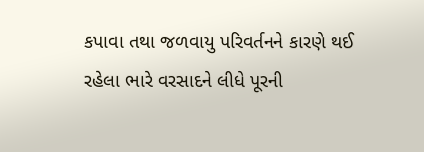કપાવા તથા જળવાયુ પરિવર્તનને કારણે થઈ રહેલા ભારે વરસાદને લીધે પૂરની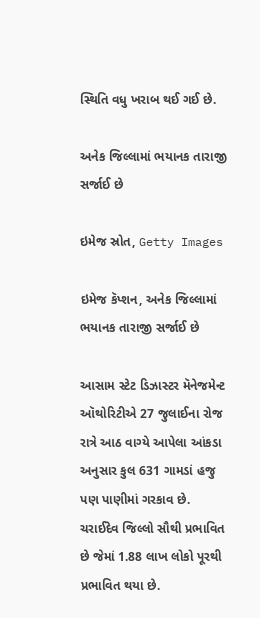સ્થિતિ વધુ ખરાબ થઈ ગઈ છે.

અનેક જિલ્લામાં ભયાનક તારાજી સર્જાઈ છે

ઇમેજ સ્રોત, Getty Images

ઇમેજ કૅપ્શન, અનેક જિલ્લામાં ભયાનક તારાજી સર્જાઈ છે

આસામ સ્ટેટ ડિઝાસ્ટર મૅનેજમેન્ટ ઑથોરિટીએ 27 જુલાઈના રોજ રાત્રે આઠ વાગ્યે આપેલા આંકડા અનુસાર કુલ 631 ગામડાં હજુ પણ પાણીમાં ગરકાવ છે. ચરાઈદેવ જિલ્લો સૌથી પ્રભાવિત છે જેમાં 1.88 લાખ લોકો પૂરથી પ્રભાવિત થયા છે.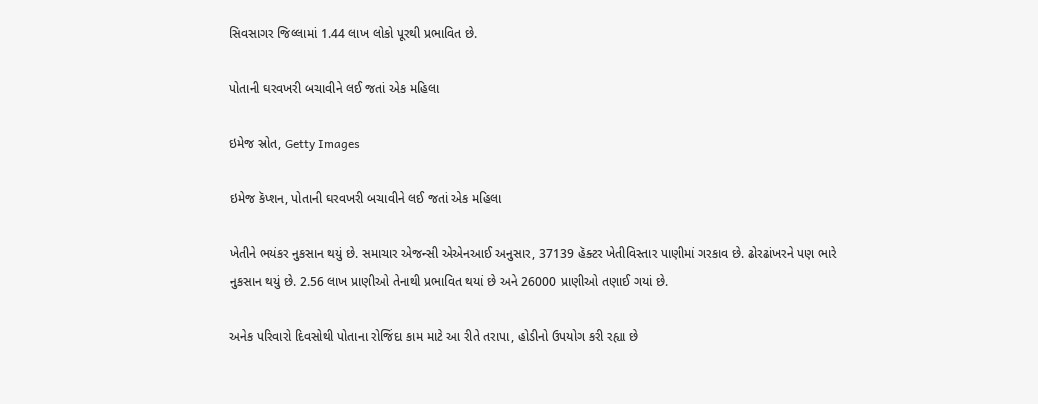સિવસાગર જિલ્લામાં 1.44 લાખ લોકો પૂરથી પ્રભાવિત છે.

પોતાની ઘરવખરી બચાવીને લઈ જતાં એક મહિલા

ઇમેજ સ્રોત, Getty Images

ઇમેજ કૅપ્શન, પોતાની ઘરવખરી બચાવીને લઈ જતાં એક મહિલા

ખેતીને ભયંકર નુકસાન થયું છે. સમાચાર એજન્સી એએનઆઈ અનુસાર, 37139 હૅક્ટર ખેતીવિસ્તાર પાણીમાં ગરકાવ છે. ઢોરઢાંખરને પણ ભારે નુકસાન થયું છે. 2.56 લાખ પ્રાણીઓ તેનાથી પ્રભાવિત થયાં છે અને 26000 પ્રાણીઓ તણાઈ ગયાં છે.

અનેક પરિવારો દિવસોથી પોતાના રોજિંદા કામ માટે આ રીતે તરાપા, હોડીનો ઉપયોગ કરી રહ્યા છે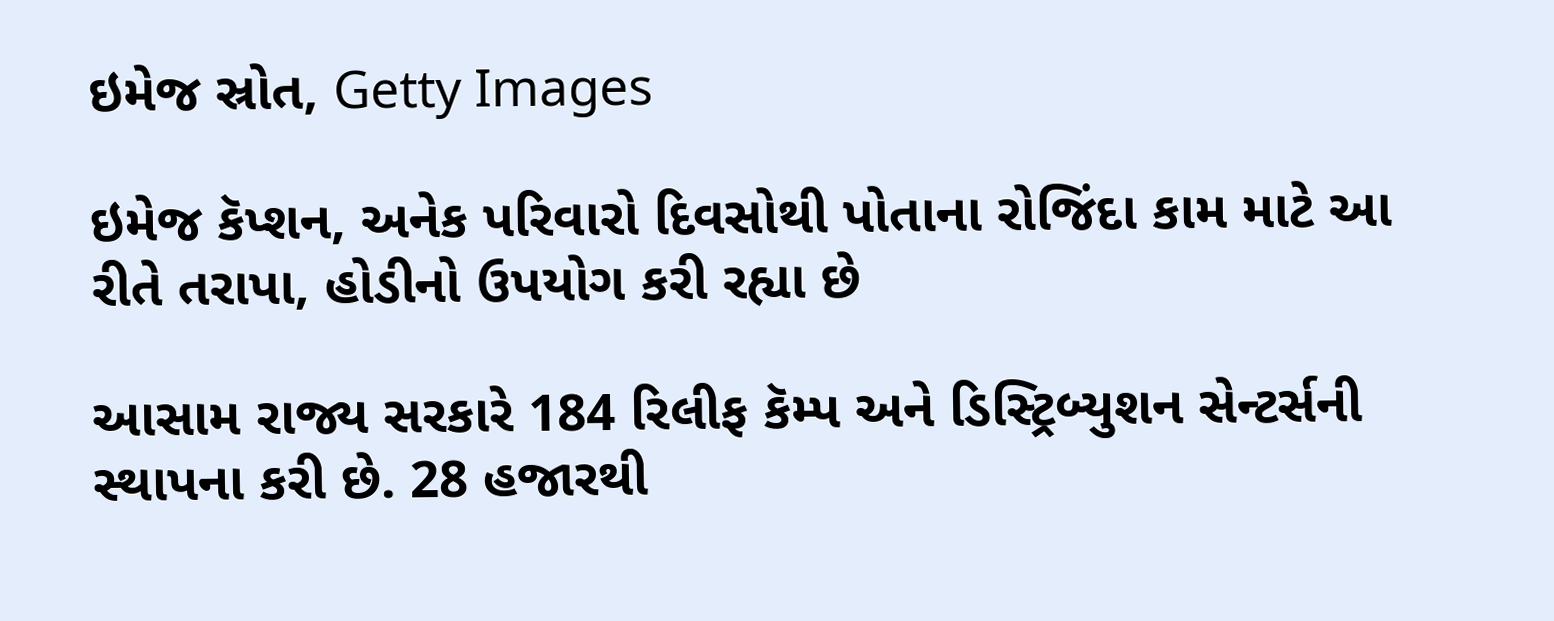ઇમેજ સ્રોત, Getty Images

ઇમેજ કૅપ્શન, અનેક પરિવારો દિવસોથી પોતાના રોજિંદા કામ માટે આ રીતે તરાપા, હોડીનો ઉપયોગ કરી રહ્યા છે

આસામ રાજ્ય સરકારે 184 રિલીફ કૅમ્પ અને ડિસ્ટ્રિબ્યુશન સેન્ટર્સની સ્થાપના કરી છે. 28 હજારથી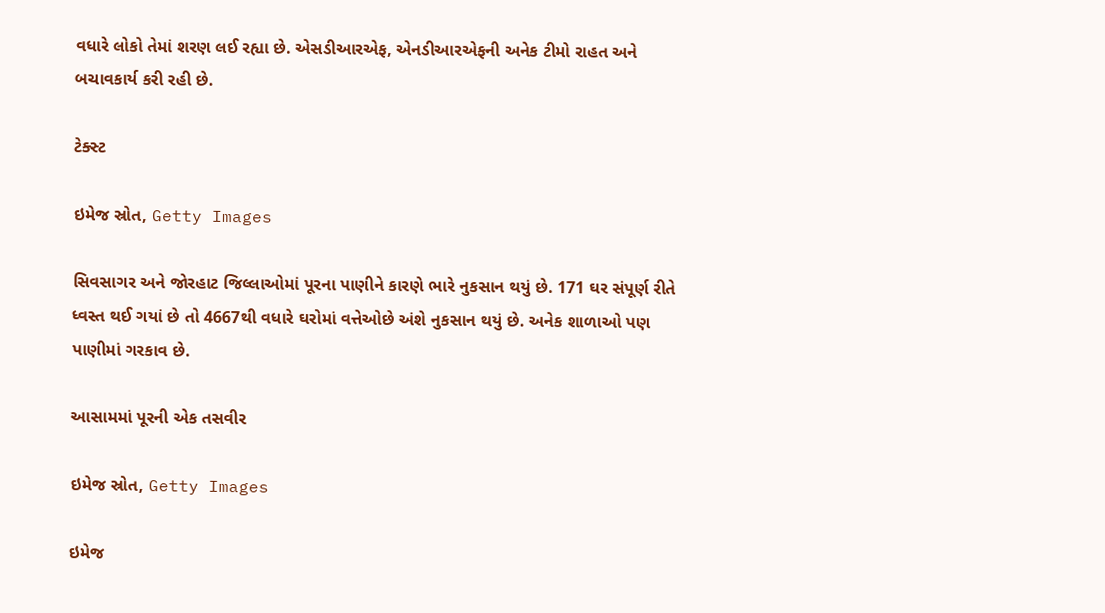વધારે લોકો તેમાં શરણ લઈ રહ્યા છે. એસડીઆરએફ, એનડીઆરએફની અનેક ટીમો રાહત અને બચાવકાર્ય કરી રહી છે.

ટેક્સ્ટ

ઇમેજ સ્રોત, Getty Images

સિવસાગર અને જોરહાટ જિલ્લાઓમાં પૂરના પાણીને કારણે ભારે નુકસાન થયું છે. 171 ઘર સંપૂર્ણ રીતે ધ્વસ્ત થઈ ગયાં છે તો 4667થી વધારે ઘરોમાં વત્તેઓછે અંશે નુકસાન થયું છે. અનેક શાળાઓ પણ પાણીમાં ગરકાવ છે.

આસામમાં પૂરની એક તસવીર

ઇમેજ સ્રોત, Getty Images

ઇમેજ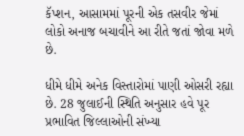કૅપ્શન, આસામમાં પૂરની એક તસવીર જેમાં લોકો અનાજ બચાવીને આ રીતે જતાં જોવા મળે છે.

ધીમે ધીમે અનેક વિસ્તારોમાં પાણી ઓસરી રહ્યા છે. 28 જુલાઈની સ્થિતિ અનુસાર હવે પૂર પ્રભાવિત જિલ્લાઓની સંખ્યા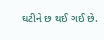ઘટીને છ થઈ ગઈ છે.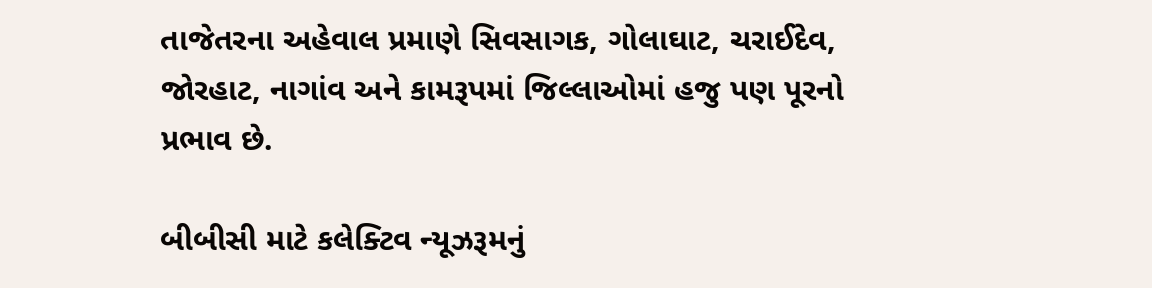તાજેતરના અહેવાલ પ્રમાણે સિવસાગક, ગોલાઘાટ, ચરાઈદેવ, જોરહાટ, નાગાંવ અને કામરૂપમાં જિલ્લાઓમાં હજુ પણ પૂરનો પ્રભાવ છે.

બીબીસી માટે કલેક્ટિવ ન્યૂઝરૂમનું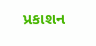પ્રકાશન